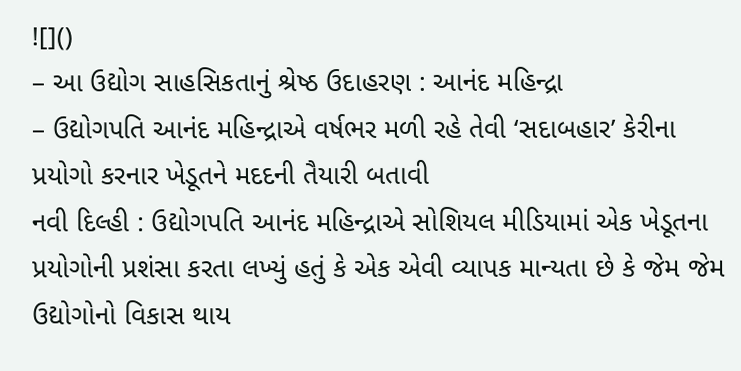![]()
– આ ઉદ્યોગ સાહસિકતાનું શ્રેષ્ઠ ઉદાહરણ : આનંદ મહિન્દ્રા
– ઉદ્યોગપતિ આનંદ મહિન્દ્રાએ વર્ષભર મળી રહે તેવી ‘સદાબહાર’ કેરીના પ્રયોગો કરનાર ખેડૂતને મદદની તૈયારી બતાવી
નવી દિલ્હી : ઉદ્યોગપતિ આનંદ મહિન્દ્રાએ સોશિયલ મીડિયામાં એક ખેડૂતના પ્રયોગોની પ્રશંસા કરતા લખ્યું હતું કે એક એવી વ્યાપક માન્યતા છે કે જેમ જેમ ઉદ્યોગોનો વિકાસ થાય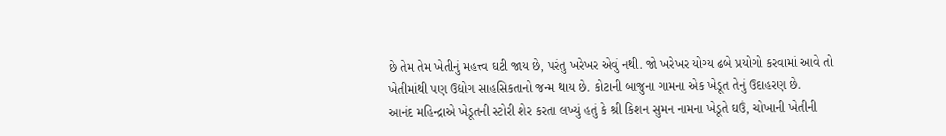છે તેમ તેમ ખેતીનું મહત્ત્વ ઘટી જાય છે, પરંતુ ખરેખર એવું નથી. જો ખરેખર યોગ્ય ઢબે પ્રયોગો કરવામાં આવે તો ખેતીમાંથી પણ ઉદ્યોગ સાહસિકતાનો જન્મ થાય છે. કોટાની બાજુના ગામના એક ખેડૂત તેનું ઉદાહરણ છે.
આનંદ મહિન્દ્રાએ ખેડૂતની સ્ટોરી શેર કરતા લખ્યું હતું કે શ્રી કિશન સુમન નામના ખેડૂતે ઘઉં, ચોખાની ખેતીની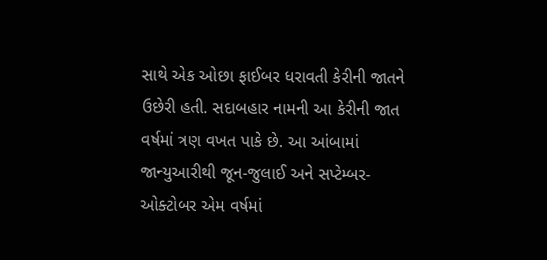સાથે એક ઓછા ફાઈબર ધરાવતી કેરીની જાતને ઉછેરી હતી. સદાબહાર નામની આ કેરીની જાત વર્ષમાં ત્રણ વખત પાકે છે. આ આંબામાં જાન્યુઆરીથી જૂન-જુલાઈ અને સપ્ટેમ્બર-ઓક્ટોબર એમ વર્ષમાં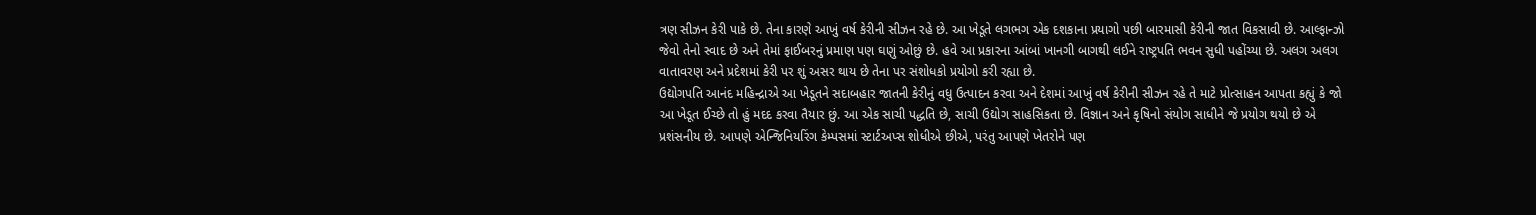ત્રણ સીઝન કેરી પાકે છે. તેના કારણે આખું વર્ષ કેરીની સીઝન રહે છે. આ ખેડૂતે લગભગ એક દશકાના પ્રયાગો પછી બારમાસી કેરીની જાત વિકસાવી છે. આલ્ફાન્ઝો જેવો તેનો સ્વાદ છે અને તેમાં ફાઈબરનું પ્રમાણ પણ ઘણું ઓછું છે. હવે આ પ્રકારના આંબાં ખાનગી બાગથી લઈને રાષ્ટ્રપતિ ભવન સુધી પહોંચ્યા છે. અલગ અલગ વાતાવરણ અને પ્રદેશમાં કેરી પર શું અસર થાય છે તેના પર સંશોધકો પ્રયોગો કરી રહ્યા છે.
ઉદ્યોગપતિ આનંદ મહિન્દ્રાએ આ ખેડૂતને સદાબહાર જાતની કેરીનું વધુ ઉત્પાદન કરવા અને દેશમાં આખું વર્ષ કેરીની સીઝન રહે તે માટે પ્રોત્સાહન આપતા કહ્યું કે જો આ ખેડૂત ઈચ્છે તો હું મદદ કરવા તૈયાર છું. આ એક સાચી પદ્ધતિ છે, સાચી ઉદ્યોગ સાહસિકતા છે. વિજ્ઞાન અને કૃષિનો સંયોગ સાધીને જે પ્રયોગ થયો છે એ પ્રશંસનીય છે. આપણે એન્જિનિયરિંગ કેમ્પસમાં સ્ટાર્ટઅપ્સ શોધીએ છીએ, પરંતુ આપણે ખેતરોને પણ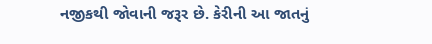નજીકથી જોવાની જરૂર છે. કેરીની આ જાતનું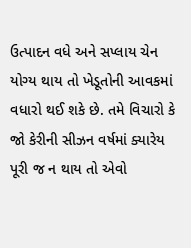ઉત્પાદન વધે અને સપ્લાય ચેન યોગ્ય થાય તો ખેડૂતોની આવકમાં વધારો થઈ શકે છે. તમે વિચારો કે જો કેરીની સીઝન વર્ષમાં ક્યારેય પૂરી જ ન થાય તો એવો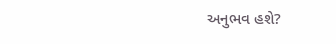અનુભવ હશે?